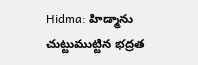Hidma: హిడ్మాను చుట్టుముట్టిన భద్రత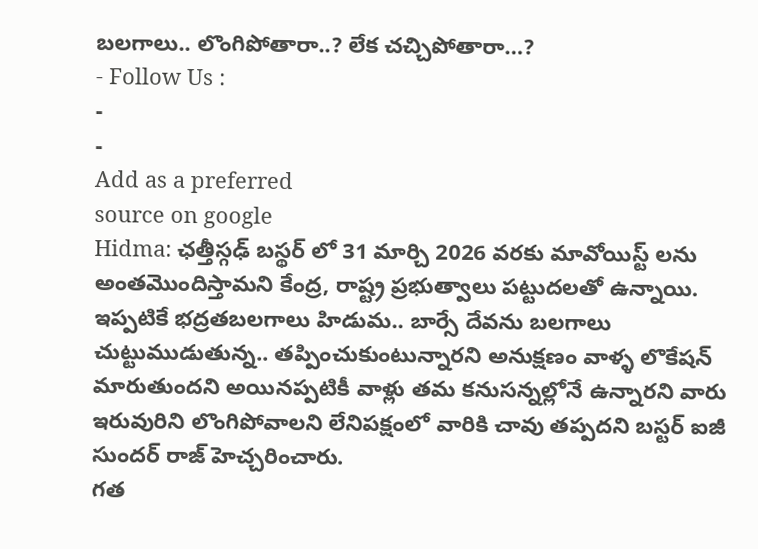బలగాలు.. లొంగిపోతారా..? లేక చచ్చిపోతారా…?
- Follow Us :
-
-
Add as a preferred
source on google
Hidma: ఛత్తీస్గఢ్ బస్థర్ లో 31 మార్చి 2026 వరకు మావోయిస్ట్ లను అంతమొందిస్తామని కేంద్ర, రాష్ట్ర ప్రభుత్వాలు పట్టుదలతో ఉన్నాయి. ఇప్పటికే భద్రతబలగాలు హిడుమ.. బార్సే దేవను బలగాలు చుట్టుముడుతున్న.. తప్పించుకుంటున్నారని అనుక్షణం వాళ్ళ లొకేషన్ మారుతుందని అయినప్పటికీ వాళ్లు తమ కనుసన్నల్లోనే ఉన్నారని వారు ఇరువురిని లొంగిపోవాలని లేనిపక్షంలో వారికి చావు తప్పదని బస్టర్ ఐజీ సుందర్ రాజ్ హెచ్చరించారు.
గత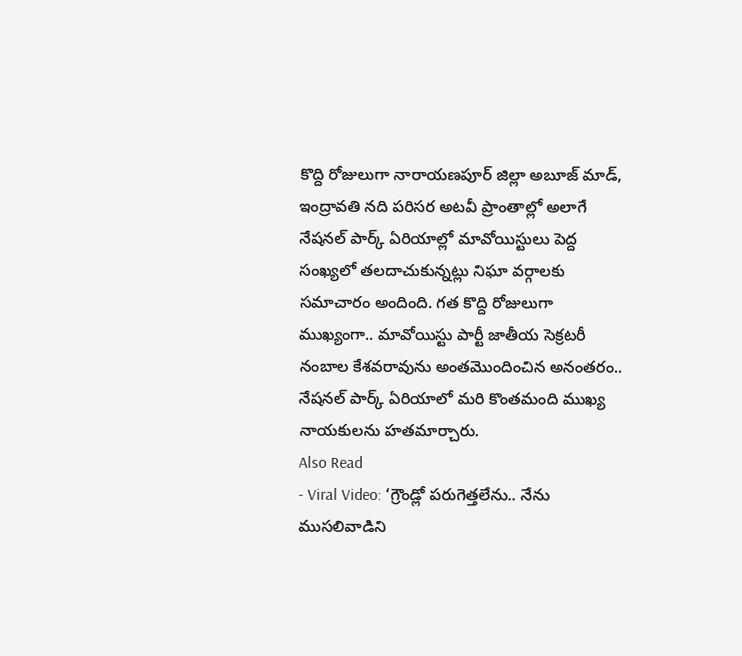కొద్ది రోజులుగా నారాయణపూర్ జిల్లా అబూజ్ మాడ్, ఇంద్రావతి నది పరిసర అటవీ ప్రాంతాల్లో అలాగే నేషనల్ పార్క్ ఏరియాల్లో మావోయిస్టులు పెద్ద సంఖ్యలో తలదాచుకున్నట్లు నిఘా వర్గాలకు సమాచారం అందింది. గత కొద్ది రోజులుగా ముఖ్యంగా.. మావోయిస్టు పార్టీ జాతీయ సెక్రటరీ నంబాల కేశవరావును అంతమొందించిన అనంతరం.. నేషనల్ పార్క్ ఏరియాలో మరి కొంతమంది ముఖ్య నాయకులను హతమార్చారు.
Also Read
- Viral Video: ‘గ్రౌండ్లో పరుగెత్తలేను.. నేను ముసలివాడిని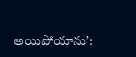అయిపోయాను’: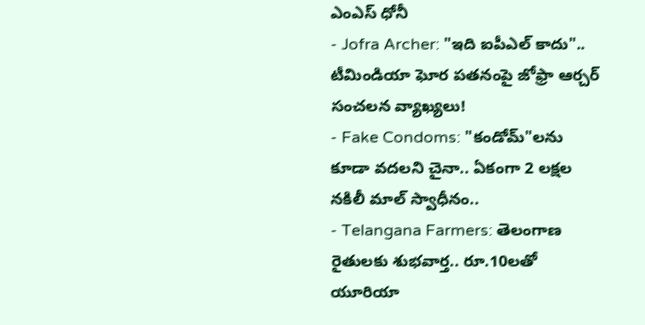ఎంఎస్ ధోనీ
- Jofra Archer: "ఇది ఐపీఎల్ కాదు".. టీమిండియా ఘోర పతనంపై జోఫ్రా ఆర్చర్ సంచలన వ్యాఖ్యలు!
- Fake Condoms: "కండోమ్"లను కూడా వదలని చైనా.. ఏకంగా 2 లక్షల నకిలీ మాల్ స్వాధీనం..
- Telangana Farmers: తెలంగాణ రైతులకు శుభవార్త.. రూ.10లతో యూరియా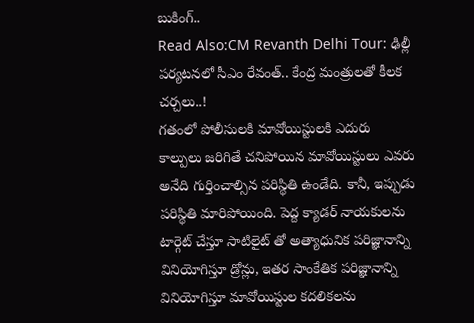బుకింగ్..
Read Also:CM Revanth Delhi Tour: ఢిల్లీ పర్యటనలో సీఎం రేవంత్.. కేంద్ర మంత్రులతో కీలక చర్చలు..!
గతంలో పోలీసులకి మావోయిస్టులకి ఎదురు కాల్పులు జరిగితే చనిపోయిన మావోయిస్టులు ఎవరు అనేది గుర్తించాల్సిన పరిస్థితి ఉండేది. కానీ, ఇప్పుడు పరిస్థితి మారిపోయింది. పెద్ద క్యాడర్ నాయకులను టార్గెట్ చేస్తూ సాటిలైట్ తో అత్యాధునిక పరిజ్ఞానాన్ని వినియోగిస్తూ డ్రోన్లు, ఇతర సాంకేతిక పరిజ్ఞానాన్ని వినియోగిస్తూ మావోయిస్టుల కదలికలను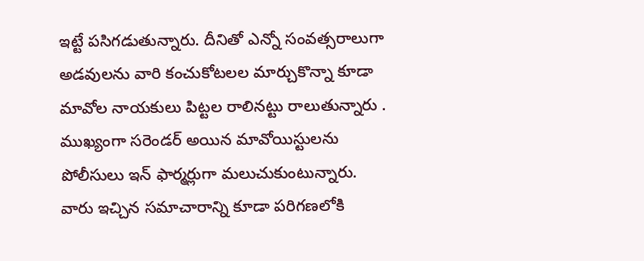ఇట్టే పసిగడుతున్నారు. దీనితో ఎన్నో సంవత్సరాలుగా అడవులను వారి కంచుకోటలల మార్చుకొన్నా కూడా మావోల నాయకులు పిట్టల రాలినట్టు రాలుతున్నారు .
ముఖ్యంగా సరెండర్ అయిన మావోయిస్టులను పోలీసులు ఇన్ ఫార్మర్లుగా మలుచుకుంటున్నారు. వారు ఇచ్చిన సమాచారాన్ని కూడా పరిగణలోకి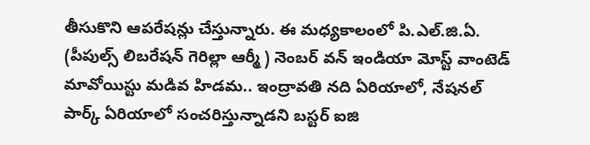తీసుకొని ఆపరేషన్లు చేస్తున్నారు. ఈ మధ్యకాలంలో పి.ఎల్.జి.ఏ. (పీపుల్స్ లిబరేషన్ గెరిల్లా ఆర్మీ ) నెంబర్ వన్ ఇండియా మోస్ట్ వాంటెడ్ మావోయిస్టు మడివ హిడమ.. ఇంద్రావతి నది ఏరియాలో, నేషనల్ పార్క్ ఏరియాలో సంచరిస్తున్నాడని బస్టర్ ఐజి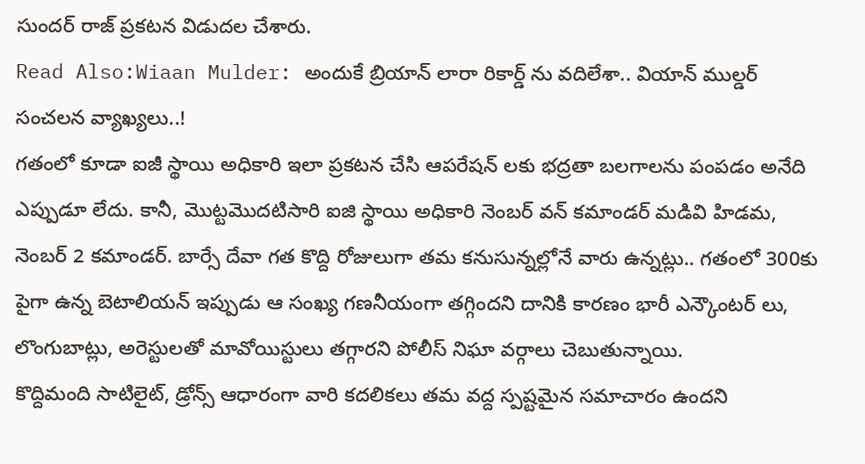సుందర్ రాజ్ ప్రకటన విడుదల చేశారు.
Read Also:Wiaan Mulder: అందుకే బ్రియాన్ లారా రికార్డ్ ను వదిలేశా.. వియాన్ ముల్డర్ సంచలన వ్యాఖ్యలు..!
గతంలో కూడా ఐజీ స్థాయి అధికారి ఇలా ప్రకటన చేసి ఆపరేషన్ లకు భద్రతా బలగాలను పంపడం అనేది ఎప్పుడూ లేదు. కానీ, మొట్టమొదటిసారి ఐజి స్థాయి అధికారి నెంబర్ వన్ కమాండర్ మడివి హిడమ, నెంబర్ 2 కమాండర్. బార్సే దేవా గత కొద్ది రోజులుగా తమ కనుసున్నల్లోనే వారు ఉన్నట్లు.. గతంలో 300కు పైగా ఉన్న బెటాలియన్ ఇప్పుడు ఆ సంఖ్య గణనీయంగా తగ్గిందని దానికి కారణం భారీ ఎన్కౌంటర్ లు, లొంగుబాట్లు, అరెస్టులతో మావోయిస్టులు తగ్గారని పోలీస్ నిఘా వర్గాలు చెబుతున్నాయి.
కొద్దిమంది సాటిలైట్, డ్రోన్స్ ఆధారంగా వారి కదలికలు తమ వద్ద స్పష్టమైన సమాచారం ఉందని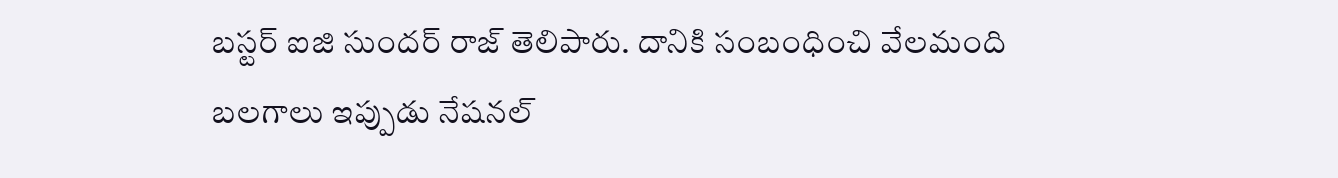బస్టర్ ఐజి సుందర్ రాజ్ తెలిపారు. దానికి సంబంధించి వేలమంది బలగాలు ఇప్పుడు నేషనల్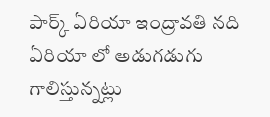పార్క్ ఏరియా ఇంద్రావతి నది ఏరియా లో అడుగడుగు గాలిస్తున్నట్లు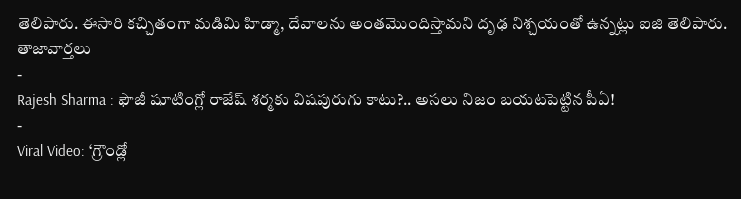తెలిపారు. ఈసారి కచ్చితంగా మడిమి హిడ్మా, దేవాలను అంతమొందిస్తామని దృఢ నిశ్చయంతో ఉన్నట్లు ఐజి తెలిపారు.
తాజావార్తలు
-
Rajesh Sharma : ఫౌజీ షూటింగ్లో రాజేష్ శర్మకు విషపురుగు కాటు?.. అసలు నిజం బయటపెట్టిన పీఏ!
-
Viral Video: ‘గ్రౌండ్లో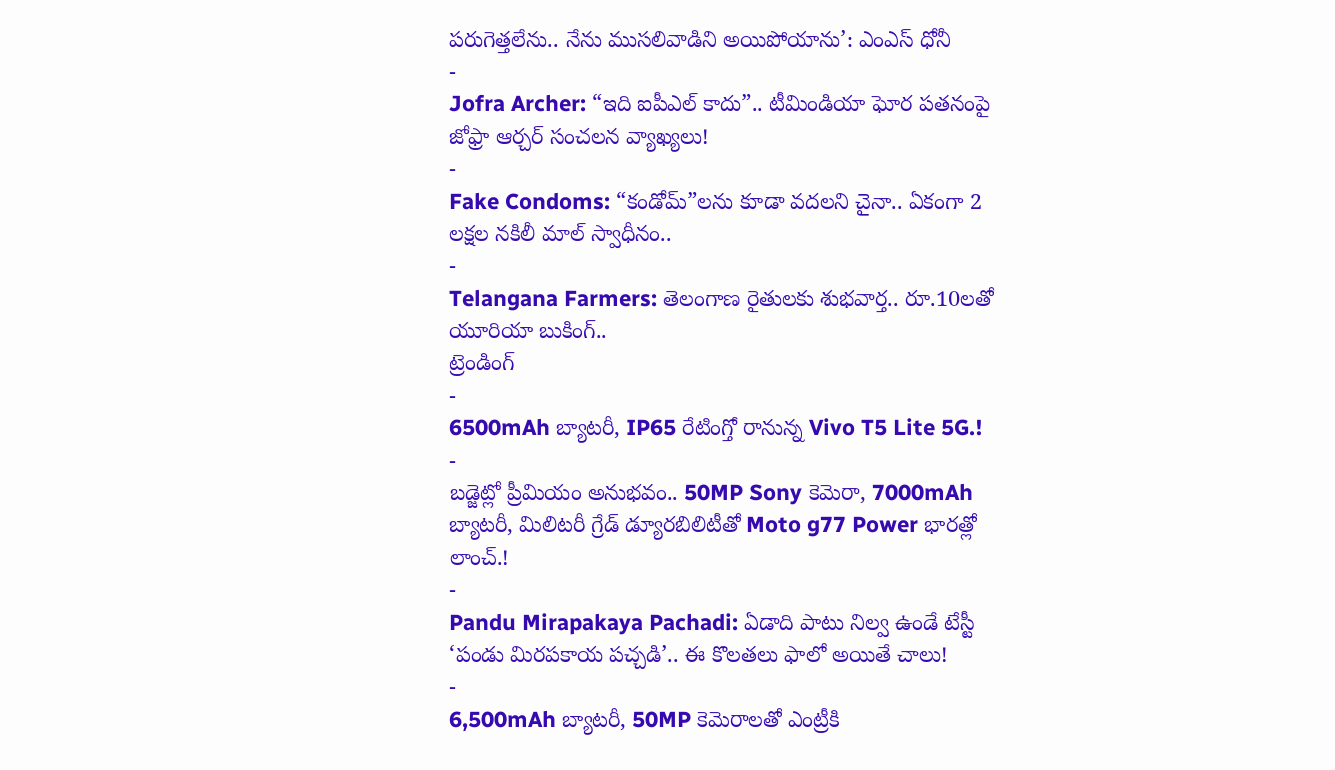పరుగెత్తలేను.. నేను ముసలివాడిని అయిపోయాను’: ఎంఎస్ ధోనీ
-
Jofra Archer: “ఇది ఐపీఎల్ కాదు”.. టీమిండియా ఘోర పతనంపై జోఫ్రా ఆర్చర్ సంచలన వ్యాఖ్యలు!
-
Fake Condoms: “కండోమ్”లను కూడా వదలని చైనా.. ఏకంగా 2 లక్షల నకిలీ మాల్ స్వాధీనం..
-
Telangana Farmers: తెలంగాణ రైతులకు శుభవార్త.. రూ.10లతో యూరియా బుకింగ్..
ట్రెండింగ్
-
6500mAh బ్యాటరీ, IP65 రేటింగ్తో రానున్న Vivo T5 Lite 5G.!
-
బడ్జెట్లో ప్రీమియం అనుభవం.. 50MP Sony కెమెరా, 7000mAh బ్యాటరీ, మిలిటరీ గ్రేడ్ డ్యూరబిలిటీతో Moto g77 Power భారత్లో లాంచ్.!
-
Pandu Mirapakaya Pachadi: ఏడాది పాటు నిల్వ ఉండే టేస్టీ ‘పండు మిరపకాయ పచ్చడి’.. ఈ కొలతలు ఫాలో అయితే చాలు!
-
6,500mAh బ్యాటరీ, 50MP కెమెరాలతో ఎంట్రీకి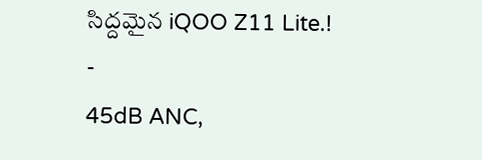సిద్దమైన iQOO Z11 Lite.!
-
45dB ANC,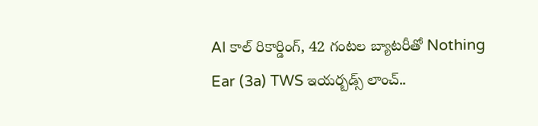AI కాల్ రికార్డింగ్, 42 గంటల బ్యాటరీతో Nothing Ear (3a) TWS ఇయర్బడ్స్ లాంచ్..